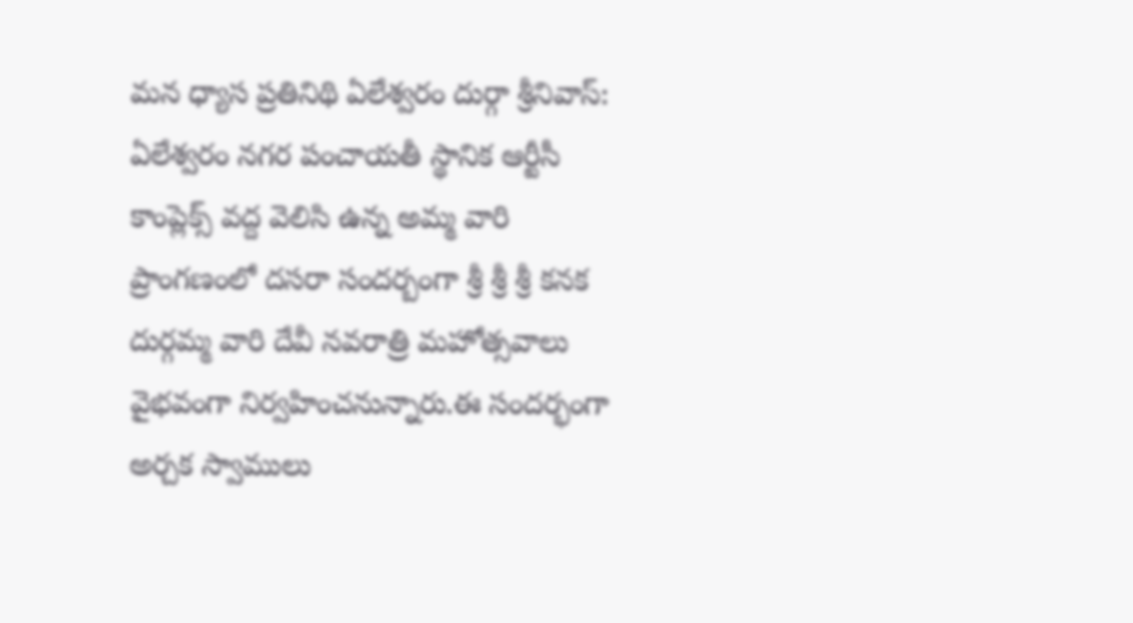మన ధ్యాస ప్రతినిథి ఏలేశ్వరం దుర్గా శ్రీనివాస్: ఏలేశ్వరం నగర పంచాయతీ స్థానిక ఆర్టీసీ కాంప్లెక్స్ వద్ద వెలిసి ఉన్న అమ్మ వారి ప్రాంగణంలో దసరా సందర్బంగా శ్రీ శ్రీ శ్రీ కనక దుర్గమ్మ వారి దేవీ నవరాత్రి మహోత్సవాలు వైభవంగా నిర్వహించనున్నారు.ఈ సందర్భంగా అర్చక స్వాములు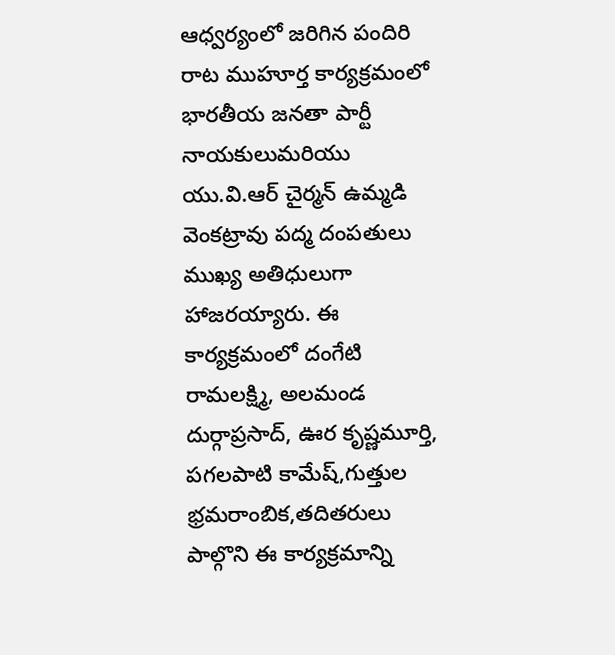ఆధ్వర్యంలో జరిగిన పందిరి రాట ముహూర్త కార్యక్రమంలో భారతీయ జనతా పార్టీ నాయకులుమరియు యు.వి.ఆర్ చైర్మన్ ఉమ్మడి వెంకట్రావు పద్మ దంపతులు ముఖ్య అతిధులుగా హాజరయ్యారు. ఈ కార్యక్రమంలో దంగేటి రామలక్ష్మి, అలమండ దుర్గాప్రసాద్, ఊర కృష్ణమూర్తి, పగలపాటి కామేష్,గుత్తుల భ్రమరాంబిక,తదితరులు పాల్గొని ఈ కార్యక్రమాన్ని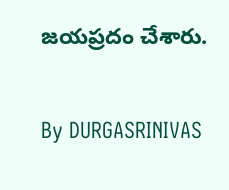జయప్రదం చేశారు.

By DURGASRINIVAS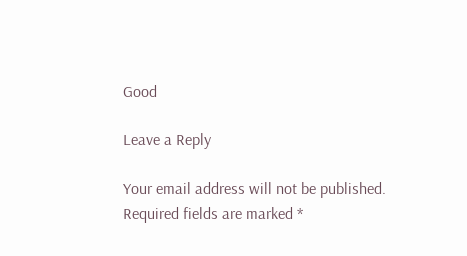Good

Leave a Reply

Your email address will not be published. Required fields are marked *